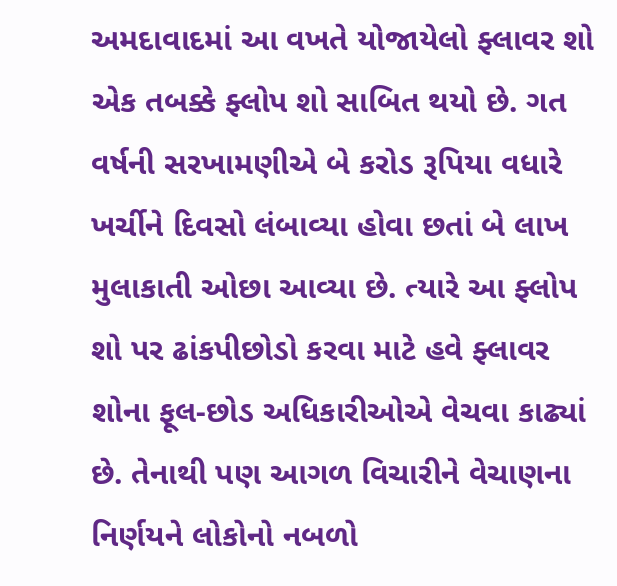અમદાવાદમાં આ વખતે યોજાયેલો ફ્લાવર શો એક તબક્કે ફ્લોપ શો સાબિત થયો છે. ગત વર્ષની સરખામણીએ બે કરોડ રૂપિયા વધારે ખર્ચીને દિવસો લંબાવ્યા હોવા છતાં બે લાખ મુલાકાતી ઓછા આવ્યા છે. ત્યારે આ ફ્લોપ શો પર ઢાંકપીછોડો કરવા માટે હવે ફ્લાવર શોના ફૂલ-છોડ અધિકારીઓએ વેચવા કાઢ્યાં છે. તેનાથી પણ આગળ વિચારીને વેચાણના નિર્ણયને લોકોનો નબળો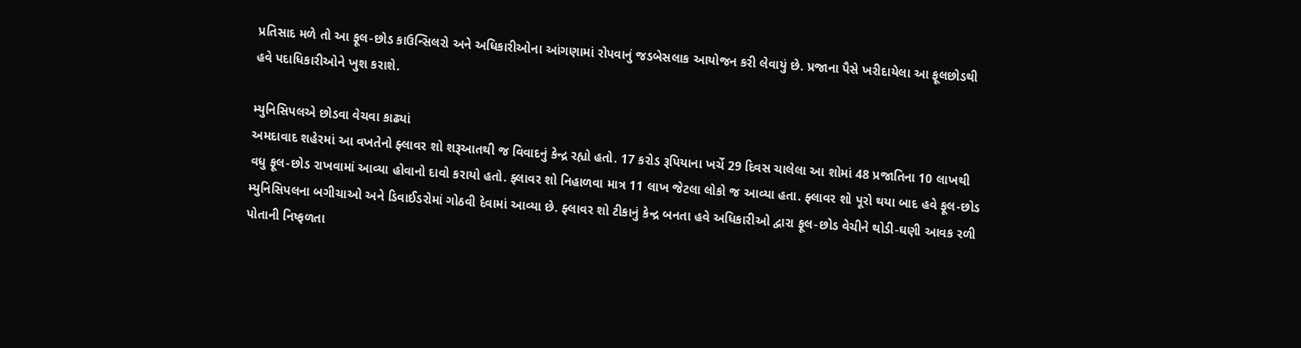પ્રતિસાદ મળે તો આ ફૂલ-છોડ કાઉન્સિલરો અને અધિકારીઓના આંગણામાં રોપવાનું જડબેસલાક આયોજન કરી લેવાયું છે. પ્રજાના પૈસે ખરીદાયેલા આ ફૂલછોડથી હવે પદાધિકારીઓને ખુશ કરાશે.

મ્યુનિસિપલએ છોડવા વેચવા કાઢ્યાં
અમદાવાદ શહેરમાં આ વખતેનો ફ્લાવર શો શરૂઆતથી જ વિવાદનું કેન્દ્ર રહ્યો હતો. 17 કરોડ રૂપિયાના ખર્ચે 29 દિવસ ચાલેલા આ શોમાં 48 પ્રજાતિના 10 લાખથી વધુ ફૂલ-છોડ રાખવામાં આવ્યા હોવાનો દાવો કરાયો હતો. ફ્લાવર શો નિહાળવા માત્ર 11 લાખ જેટલા લોકો જ આવ્યા હતા. ફ્લાવર શો પૂરો થયા બાદ હવે ફૂલ-છોડ મ્યુનિસિપલના બગીચાઓ અને ડિવાઈડરોમાં ગોઠવી દેવામાં આવ્યા છે. ફ્લાવર શો ટીકાનું કેન્દ્ર બનતા હવે અધિકારીઓ દ્વારા ફૂલ-છોડ વેચીને થોડી-ઘણી આવક રળી પોતાની નિષ્ફળતા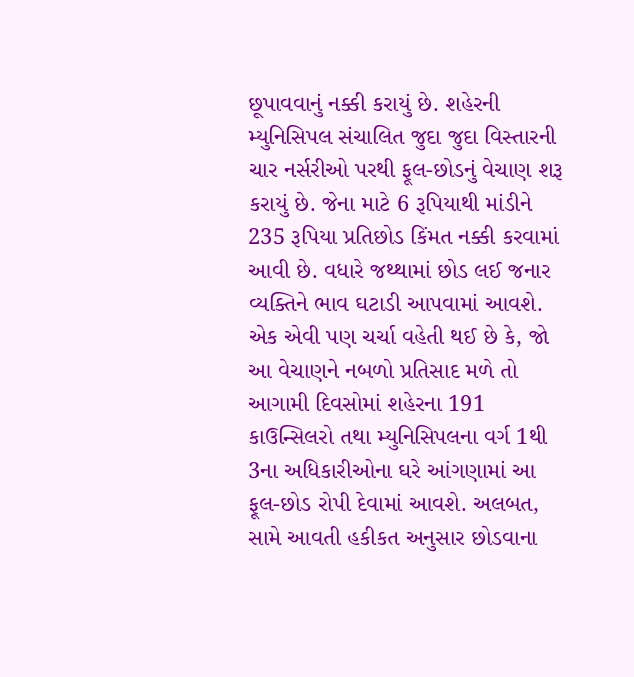છૂપાવવાનું નક્કી કરાયું છે. શહેરની મ્યુનિસિપલ સંચાલિત જુદા જુદા વિસ્તારની ચાર નર્સરીઓ પરથી ફૂલ-છોડનું વેચાણ શરૂ કરાયું છે. જેના માટે 6 રૂપિયાથી માંડીને 235 રૂપિયા પ્રતિછોડ કિંમત નક્કી કરવામાં આવી છે. વધારે જથ્થામાં છોડ લઈ જનાર વ્યક્તિને ભાવ ઘટાડી આપવામાં આવશે. એક એવી પણ ચર્ચા વહેતી થઈ છે કે, જો આ વેચાણને નબળો પ્રતિસાદ મળે તો આગામી દિવસોમાં શહેરના 191 કાઉન્સિલરો તથા મ્યુનિસિપલના વર્ગ 1થી 3ના અધિકારીઓના ઘરે આંગણામાં આ ફૂલ-છોડ રોપી દેવામાં આવશે. અલબત, સામે આવતી હકીકત અનુસાર છોડવાના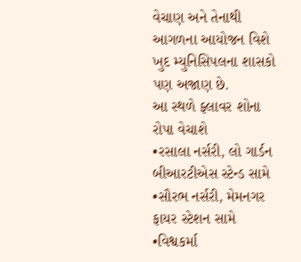વેચાણ અને તેનાથી આગળના આયોજન વિશે ખુદ મ્યુનિસિપલના શાસકો પણ અજાણ છે.
આ સ્થળે ફ્લાવર શોના રોપા વેચાશે
•રસાલા નર્સરી, લો ગાર્ડન બીઆરટીએસ સ્ટેન્ડ સામે
•સૌરભ નર્સરી, મેમનગર ફાયર સ્ટેશન સામે
•વિશ્વકર્મા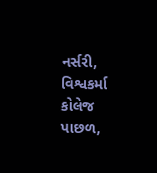નર્સરી, વિશ્વકર્મા કોલેજ પાછળ,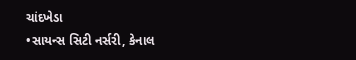ચાંદખેડા
•સાયન્સ સિટી નર્સરી, કેનાલ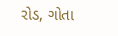રોડ, ગોતા